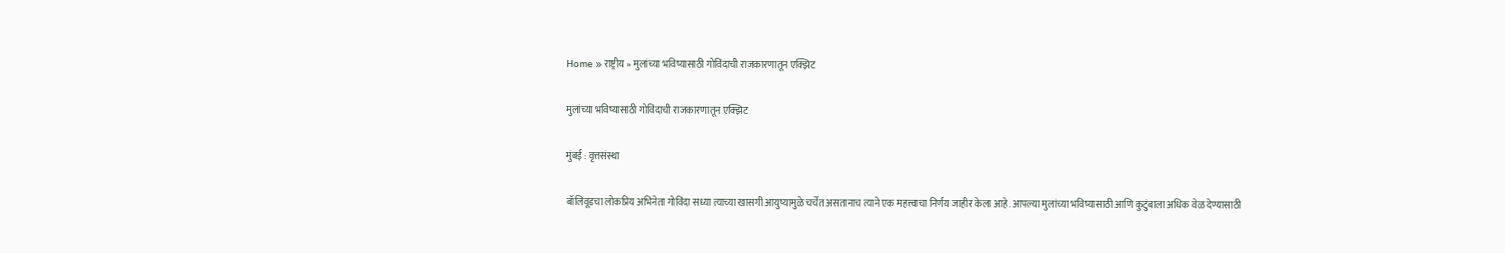Home » राष्ट्रीय » मुलांच्या भविष्यासाठी गोविंदाची राजकारणातून एक्झिट

मुलांच्या भविष्यासाठी गोविंदाची राजकारणातून एक्झिट

मुंबई : वृत्तसंस्था

बॉलिवूडचा लोकप्रिय अभिनेता गोविंदा सध्या त्याच्या खासगी आयुष्यामुळे चर्चेत असतानाच त्याने एक महत्त्वाचा निर्णय जाहीर केला आहे. आपल्या मुलांच्या भविष्यासाठी आणि कुटुंबाला अधिक वेळ देण्यासाठी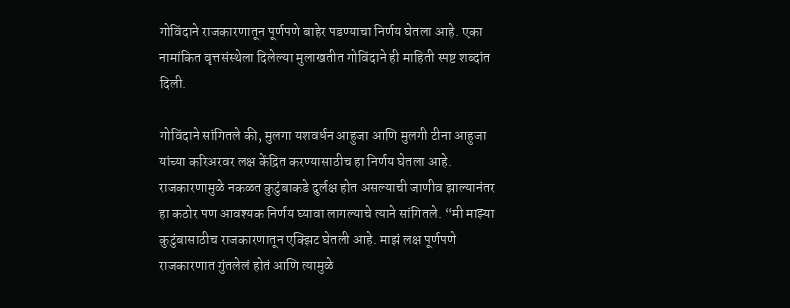गोविंदाने राजकारणातून पूर्णपणे बाहेर पडण्याचा निर्णय घेतला आहे. एका नामांकित वृत्तसंस्थेला दिलेल्या मुलाखतीत गोविंदाने ही माहिती स्पष्ट शब्दांत दिली.

गोविंदाने सांगितले की, मुलगा यशवर्धन आहुजा आणि मुलगी टीना आहुजा यांच्या करिअरवर लक्ष केंद्रित करण्यासाठीच हा निर्णय घेतला आहे. राजकारणामुळे नकळत कुटुंबाकडे दुर्लक्ष होत असल्याची जाणीव झाल्यानंतर हा कठोर पण आवश्यक निर्णय घ्यावा लागल्याचे त्याने सांगितले. “मी माझ्या कुटुंबासाठीच राजकारणातून एक्झिट घेतली आहे. माझं लक्ष पूर्णपणे राजकारणात गुंतलेलं होतं आणि त्यामुळे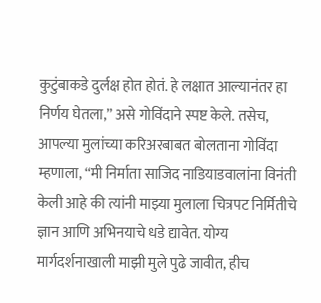कुटुंबाकडे दुर्लक्ष होत होतं. हे लक्षात आल्यानंतर हा निर्णय घेतला,” असे गोविंदाने स्पष्ट केले. तसेच, आपल्या मुलांच्या करिअरबाबत बोलताना गोविंदा म्हणाला, “मी निर्माता साजिद नाडियाडवालांना विनंती केली आहे की त्यांनी माझ्या मुलाला चित्रपट निर्मितीचे ज्ञान आणि अभिनयाचे धडे द्यावेत. योग्य मार्गदर्शनाखाली माझी मुले पुढे जावीत, हीच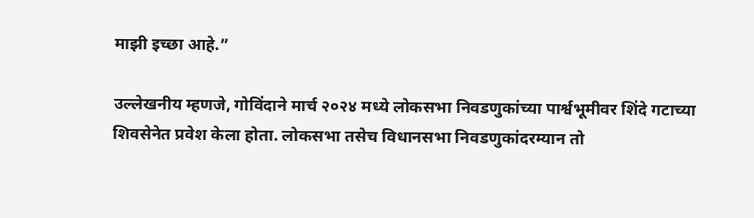माझी इच्छा आहे.”

उल्लेखनीय म्हणजे, गोविंदाने मार्च २०२४ मध्ये लोकसभा निवडणुकांच्या पार्श्वभूमीवर शिंदे गटाच्या शिवसेनेत प्रवेश केला होता. लोकसभा तसेच विधानसभा निवडणुकांदरम्यान तो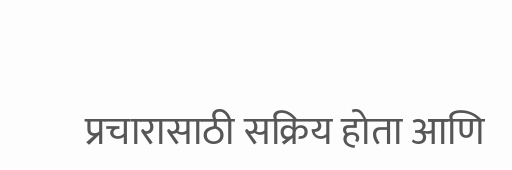प्रचारासाठी सक्रिय होता आणि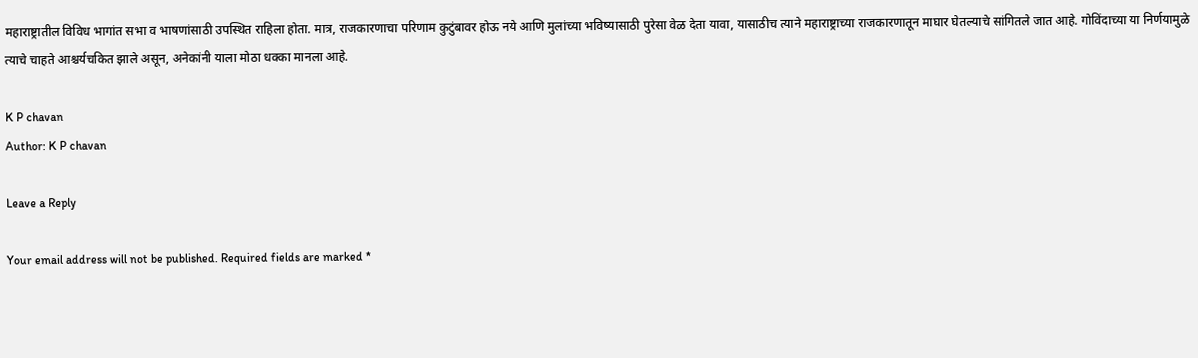महाराष्ट्रातील विविध भागांत सभा व भाषणांसाठी उपस्थित राहिला होता. मात्र, राजकारणाचा परिणाम कुटुंबावर होऊ नये आणि मुलांच्या भविष्यासाठी पुरेसा वेळ देता यावा, यासाठीच त्याने महाराष्ट्राच्या राजकारणातून माघार घेतल्याचे सांगितले जात आहे. गोविंदाच्या या निर्णयामुळे त्याचे चाहते आश्चर्यचकित झाले असून, अनेकांनी याला मोठा धक्का मानला आहे.

K P chavan
Author: K P chavan

Leave a Reply

Your email address will not be published. Required fields are marked *